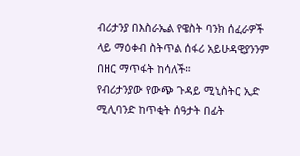ብሪታንያ በእስራኤል የዌስት ባንክ ሰፈራዎች ላይ ማዕቀብ ስትጥል ሰፋሪ አይሁዳዊያንንም በዘር ማጥፋት ከሳለች።
የብሪታንያው የውጭ ጉዳይ ሚኒስትር ኢድ ሚሊባንድ ከጥቂት ሰዓታት በፊት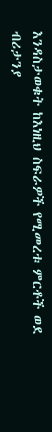እንዳስታወቁት ከእነዚህ ስፍራዎች የሚመረቱ ምርቶች ወደ ብሪታንያ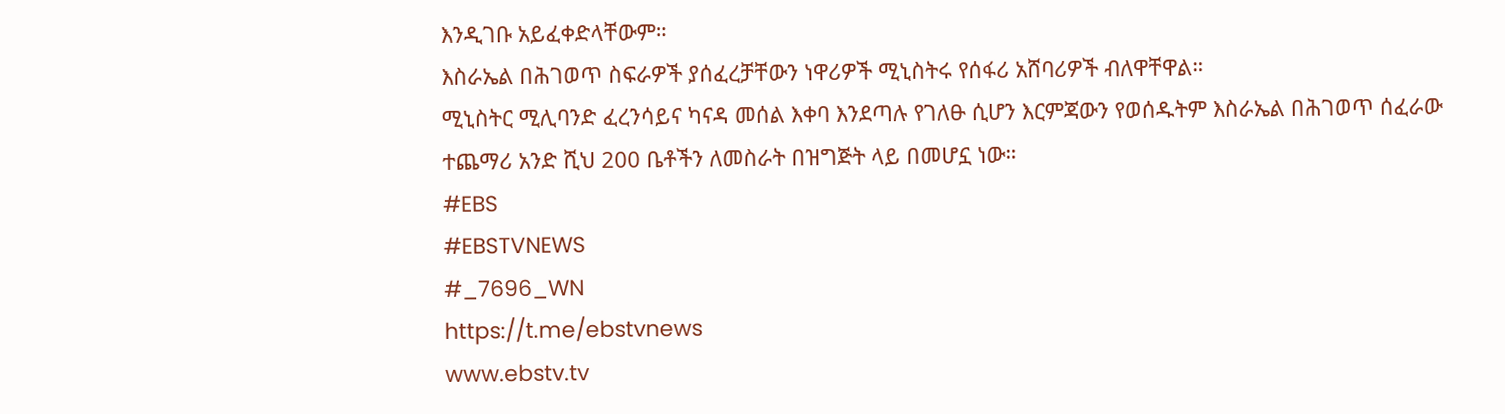እንዲገቡ አይፈቀድላቸውም።
እስራኤል በሕገወጥ ስፍራዎች ያሰፈረቻቸውን ነዋሪዎች ሚኒስትሩ የሰፋሪ አሸባሪዎች ብለዋቸዋል።
ሚኒስትር ሚሊባንድ ፈረንሳይና ካናዳ መሰል እቀባ እንደጣሉ የገለፁ ሲሆን እርምጃውን የወሰዱትም እስራኤል በሕገወጥ ሰፈራው ተጨማሪ አንድ ሺህ 200 ቤቶችን ለመስራት በዝግጅት ላይ በመሆኗ ነው።
#EBS
#EBSTVNEWS
#_7696_WN
https://t.me/ebstvnews
www.ebstv.tv